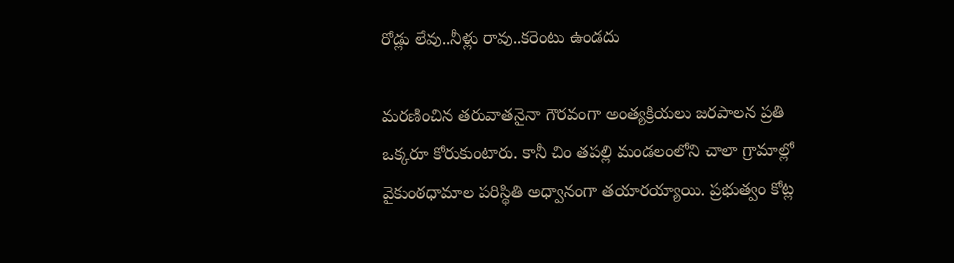రోడ్లు లేవు..నీళ్లు రావు..కరెంటు ఉండదు

మరణించిన తరువాతనైనా గౌరవంగా అంత్యక్రియలు జరపాలన ప్రతి ఒక్కరూ కోరుకుంటారు. కానీ చిం తపల్లి మండలంలోని చాలా గ్రామాల్లో వైకుంఠధామాల పరిస్థితి అధ్వానంగా తయారయ్యాయి. ప్రభుత్వం కోట్ల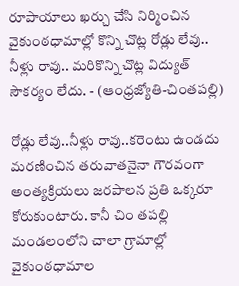రూపాయాలు ఖర్చు చేసి నిర్మించిన వైకుంఠధామాల్లో కొన్ని చొట్ల రోడ్లు లేవు.. నీళ్లు రావు.. మరికొన్ని చొట్ల విద్యుత్‌ సౌకర్యం లేదు. - (ఆంధ్రజ్యోతి-చింతపల్లి)

రోడ్లు లేవు..నీళ్లు రావు..కరెంటు ఉండదు
మరణించిన తరువాతనైనా గౌరవంగా అంత్యక్రియలు జరపాలన ప్రతి ఒక్కరూ కోరుకుంటారు. కానీ చిం తపల్లి మండలంలోని చాలా గ్రామాల్లో వైకుంఠధామాల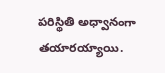పరిస్థితి అధ్వానంగా తయారయ్యాయి.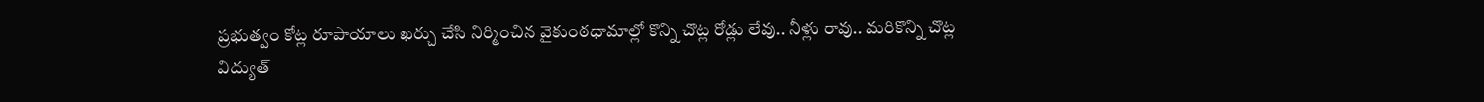ప్రభుత్వం కోట్ల రూపాయాలు ఖర్చు చేసి నిర్మించిన వైకుంఠధామాల్లో కొన్ని చొట్ల రోడ్లు లేవు.. నీళ్లు రావు.. మరికొన్ని చొట్ల విద్యుత్‌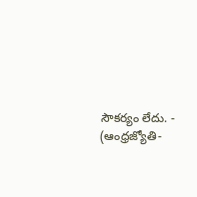సౌకర్యం లేదు. - (ఆంధ్రజ్యోతి-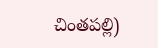చింతపల్లి)